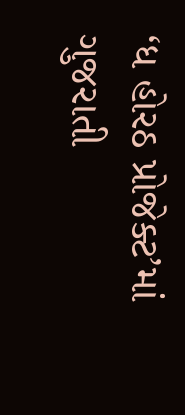‘ધ હોરઠ પ્રોજેક્ટ’માં ગુજરાતી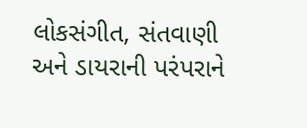લોકસંગીત, સંતવાણી અને ડાયરાની પરંપરાને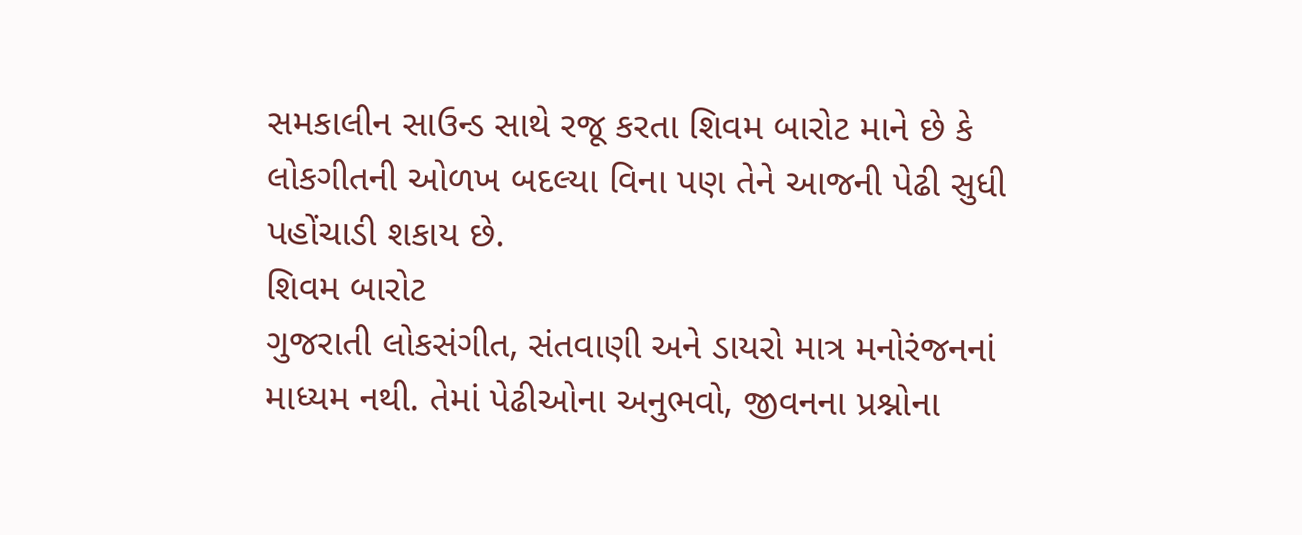સમકાલીન સાઉન્ડ સાથે રજૂ કરતા શિવમ બારોટ માને છે કે લોકગીતની ઓળખ બદલ્યા વિના પણ તેને આજની પેઢી સુધી પહોંચાડી શકાય છે.
શિવમ બારોટ
ગુજરાતી લોકસંગીત, સંતવાણી અને ડાયરો માત્ર મનોરંજનનાં માધ્યમ નથી. તેમાં પેઢીઓના અનુભવો, જીવનના પ્રશ્નોના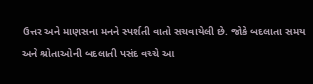ઉત્તર અને માણસના મનને સ્પર્શતી વાતો સચવાયેલી છે. જોકે બદલાતા સમય અને શ્રોતાઓની બદલાતી પસંદ વચ્ચે આ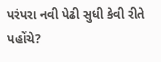પરંપરા નવી પેઢી સુધી કેવી રીતે પહોંચે?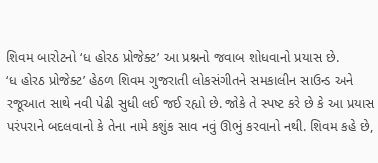શિવમ બારોટનો ‘ધ હોરઠ પ્રોજેક્ટ’ આ પ્રશ્નનો જવાબ શોધવાનો પ્રયાસ છે.
‘ધ હોરઠ પ્રોજેક્ટ’ હેઠળ શિવમ ગુજરાતી લોકસંગીતને સમકાલીન સાઉન્ડ અને રજૂઆત સાથે નવી પેઢી સુધી લઈ જઈ રહ્યો છે. જોકે તે સ્પષ્ટ કરે છે કે આ પ્રયાસ પરંપરાને બદલવાનો કે તેના નામે કશુંક સાવ નવું ઊભું કરવાનો નથી. શિવમ કહે છે,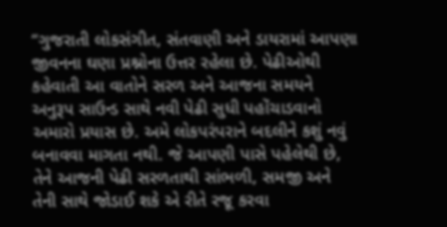“ગુજરાતી લોકસંગીત, સંતવાણી અને ડાયરામાં આપણા જીવનના ઘણા પ્રશ્નોના ઉત્તર રહેલા છે. પેઢીઓથી કહેવાતી આ વાતોને સરળ અને આજના સમયને અનુરૂપ સાઉન્ડ સાથે નવી પેઢી સુધી પહોંચાડવાનો અમારો પ્રયાસ છે. અમે લોકપરંપરાને બદલીને કશું નવું બનાવવા માગતા નથી. જે આપણી પાસે પહેલેથી છે, તેને આજની પેઢી સરળતાથી સાંભળી, સમજી અને તેની સાથે જોડાઈ શકે એ રીતે રજૂ કરવા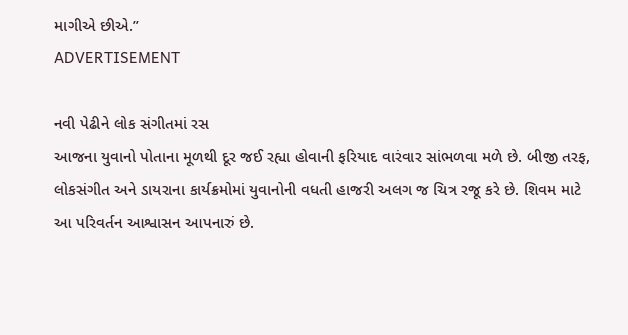માગીએ છીએ.”
ADVERTISEMENT

નવી પેઢીને લોક સંગીતમાં રસ
આજના યુવાનો પોતાના મૂળથી દૂર જઈ રહ્યા હોવાની ફરિયાદ વારંવાર સાંભળવા મળે છે. બીજી તરફ, લોકસંગીત અને ડાયરાના કાર્યક્રમોમાં યુવાનોની વધતી હાજરી અલગ જ ચિત્ર રજૂ કરે છે. શિવમ માટે આ પરિવર્તન આશ્વાસન આપનારું છે.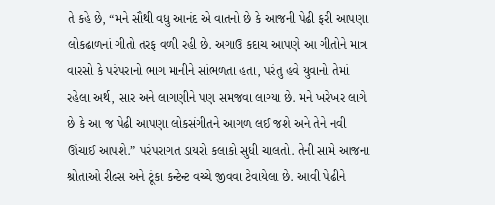તે કહે છે, “મને સૌથી વધુ આનંદ એ વાતનો છે કે આજની પેઢી ફરી આપણા લોકઢાળનાં ગીતો તરફ વળી રહી છે. અગાઉ કદાચ આપણે આ ગીતોને માત્ર વારસો કે પરંપરાનો ભાગ માનીને સાંભળતા હતા, પરંતુ હવે યુવાનો તેમાં રહેલા અર્થ, સાર અને લાગણીને પણ સમજવા લાગ્યા છે. મને ખરેખર લાગે છે કે આ જ પેઢી આપણા લોકસંગીતને આગળ લઈ જશે અને તેને નવી ઊંચાઈ આપશે.” પરંપરાગત ડાયરો કલાકો સુધી ચાલતો. તેની સામે આજના શ્રોતાઓ રીલ્સ અને ટૂંકા કન્ટેન્ટ વચ્ચે જીવવા ટેવાયેલા છે. આવી પેઢીને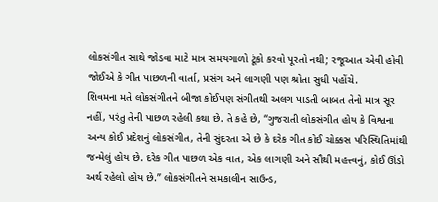લોકસંગીત સાથે જોડવા માટે માત્ર સમયગાળો ટૂંકો કરવો પૂરતો નથી; રજૂઆત એવી હોવી જોઈએ કે ગીત પાછળની વાર્તા, પ્રસંગ અને લાગણી પણ શ્રોતા સુધી પહોંચે.
શિવમના મતે લોકસંગીતને બીજા કોઈપણ સંગીતથી અલગ પાડતી બાબત તેનો માત્ર સૂર નહીં, પરંતુ તેની પાછળ રહેલી કથા છે. તે કહે છે, “ગુજરાતી લોકસંગીત હોય કે વિશ્વના અન્ય કોઈ પ્રદેશનું લોકસંગીત, તેની સુંદરતા એ છે કે દરેક ગીત કોઈ ચોક્કસ પરિસ્થિતિમાંથી જન્મેલું હોય છે. દરેક ગીત પાછળ એક વાત, એક લાગણી અને સૌથી મહત્ત્વનું, કોઈ ઊંડો અર્થ રહેલો હોય છે.” લોકસંગીતને સમકાલીન સાઉન્ડ,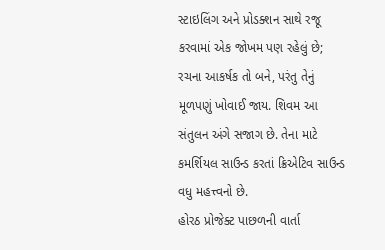સ્ટાઇલિંગ અને પ્રોડક્શન સાથે રજૂ કરવામાં એક જોખમ પણ રહેલું છે; રચના આકર્ષક તો બને, પરંતુ તેનું મૂળપણું ખોવાઈ જાય. શિવમ આ સંતુલન અંગે સજાગ છે. તેના માટે કમર્શિયલ સાઉન્ડ કરતાં ક્રિએટિવ સાઉન્ડ વધુ મહત્ત્વનો છે.
હોરઠ પ્રોજેક્ટ પાછળની વાર્તા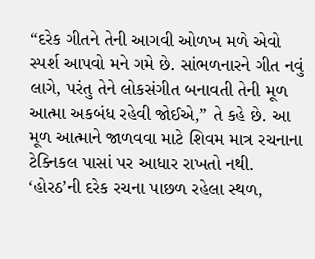“દરેક ગીતને તેની આગવી ઓળખ મળે એવો સ્પર્શ આપવો મને ગમે છે. સાંભળનારને ગીત નવું લાગે, પરંતુ તેને લોકસંગીત બનાવતી તેની મૂળ આત્મા અકબંધ રહેવી જોઈએ,” તે કહે છે. આ મૂળ આત્માને જાળવવા માટે શિવમ માત્ર રચનાના ટેક્નિકલ પાસાં પર આધાર રાખતો નથી. ‘હોરઠ’ની દરેક રચના પાછળ રહેલા સ્થળ,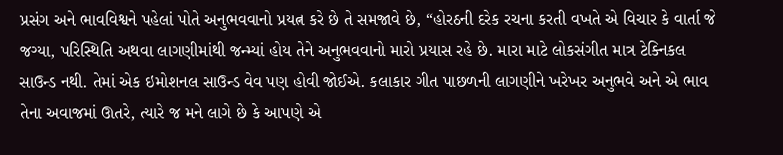પ્રસંગ અને ભાવવિશ્વને પહેલાં પોતે અનુભવવાનો પ્રયત્ન કરે છે તે સમજાવે છે, “હોરઠની દરેક રચના કરતી વખતે એ વિચાર કે વાર્તા જે જગ્યા, પરિસ્થિતિ અથવા લાગણીમાંથી જન્મ્યાં હોય તેને અનુભવવાનો મારો પ્રયાસ રહે છે. મારા માટે લોકસંગીત માત્ર ટેક્નિકલ સાઉન્ડ નથી. તેમાં એક ઇમોશનલ સાઉન્ડ વેવ પણ હોવી જોઈએ. કલાકાર ગીત પાછળની લાગણીને ખરેખર અનુભવે અને એ ભાવ તેના અવાજમાં ઊતરે, ત્યારે જ મને લાગે છે કે આપણે એ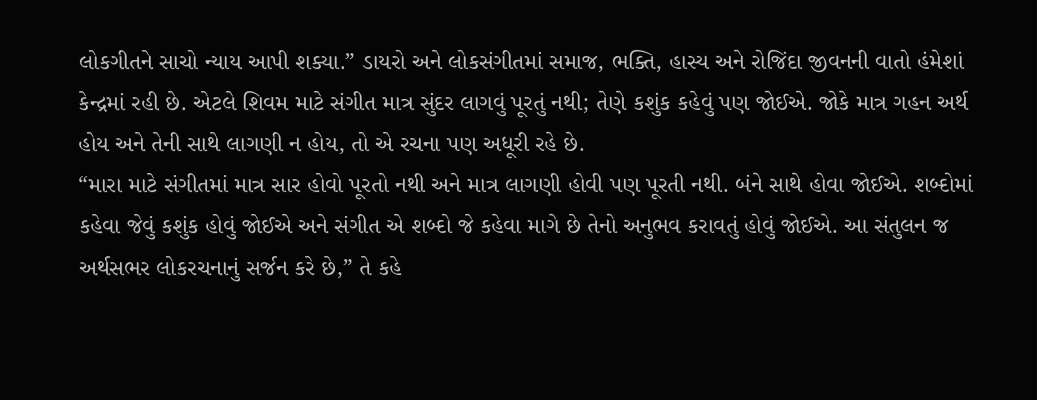લોકગીતને સાચો ન્યાય આપી શક્યા.” ડાયરો અને લોકસંગીતમાં સમાજ, ભક્તિ, હાસ્ય અને રોજિંદા જીવનની વાતો હંમેશાં કેન્દ્રમાં રહી છે. એટલે શિવમ માટે સંગીત માત્ર સુંદર લાગવું પૂરતું નથી; તેણે કશુંક કહેવું પણ જોઈએ. જોકે માત્ર ગહન અર્થ હોય અને તેની સાથે લાગણી ન હોય, તો એ રચના પણ અધૂરી રહે છે.
“મારા માટે સંગીતમાં માત્ર સાર હોવો પૂરતો નથી અને માત્ર લાગણી હોવી પણ પૂરતી નથી. બંને સાથે હોવા જોઈએ. શબ્દોમાં કહેવા જેવું કશુંક હોવું જોઈએ અને સંગીત એ શબ્દો જે કહેવા માગે છે તેનો અનુભવ કરાવતું હોવું જોઈએ. આ સંતુલન જ અર્થસભર લોકરચનાનું સર્જન કરે છે,” તે કહે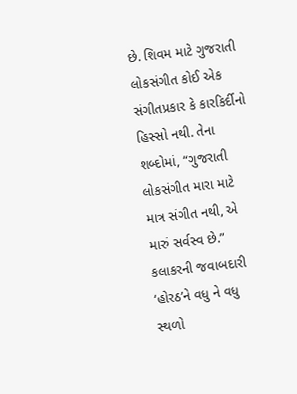છે. શિવમ માટે ગુજરાતી લોકસંગીત કોઈ એક સંગીતપ્રકાર કે કારકિર્દીનો હિસ્સો નથી. તેના શબ્દોમાં, “ગુજરાતી લોકસંગીત મારા માટે માત્ર સંગીત નથી, એ મારું સર્વસ્વ છે.”
કલાકરની જવાબદારી
‘હોરઠ’ને વધુ ને વધુ સ્થળો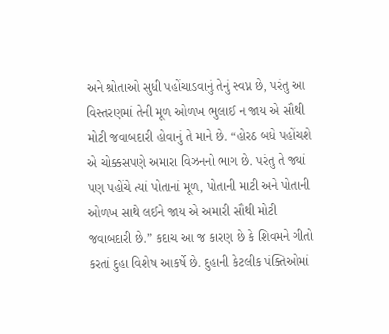અને શ્રોતાઓ સુધી પહોંચાડવાનું તેનું સ્વપ્ન છે, પરંતુ આ વિસ્તરણમાં તેની મૂળ ઓળખ ભુલાઈ ન જાય એ સૌથી મોટી જવાબદારી હોવાનું તે માને છે. “હોરઠ બધે પહોંચશે એ ચોક્કસપણે અમારા વિઝનનો ભાગ છે. પરંતુ તે જ્યાં પણ પહોંચે ત્યાં પોતાનાં મૂળ, પોતાની માટી અને પોતાની ઓળખ સાથે લઈને જાય એ અમારી સૌથી મોટી જવાબદારી છે.” કદાચ આ જ કારણ છે કે શિવમને ગીતો કરતાં દુહા વિશેષ આકર્ષે છે. દુહાની કેટલીક પંક્તિઓમાં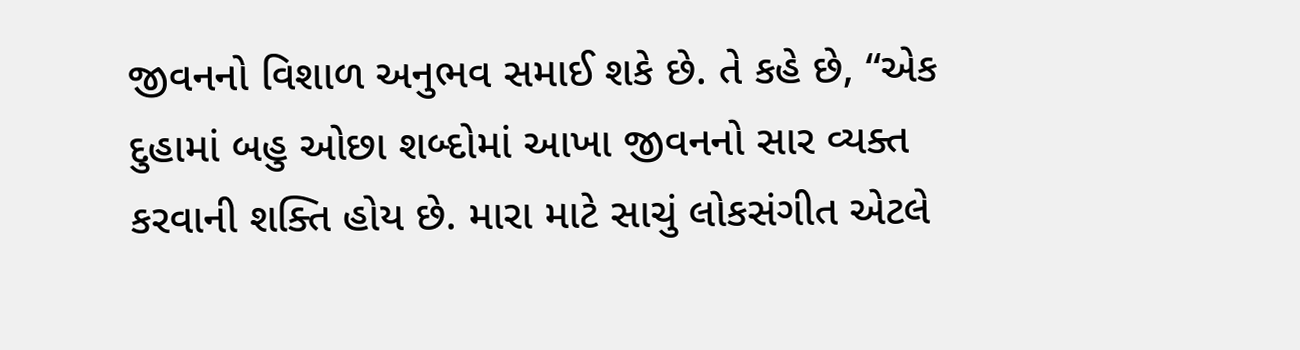જીવનનો વિશાળ અનુભવ સમાઈ શકે છે. તે કહે છે, “એક દુહામાં બહુ ઓછા શબ્દોમાં આખા જીવનનો સાર વ્યક્ત કરવાની શક્તિ હોય છે. મારા માટે સાચું લોકસંગીત એટલે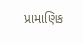પ્રામાણિક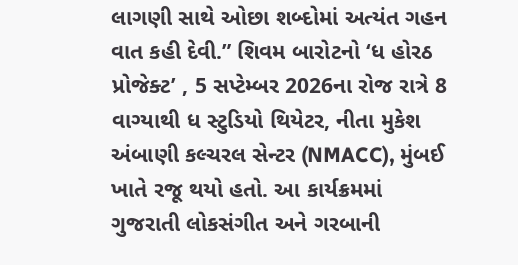લાગણી સાથે ઓછા શબ્દોમાં અત્યંત ગહન વાત કહી દેવી.” શિવમ બારોટનો ‘ધ હોરઠ પ્રોજેક્ટ’ , 5 સપ્ટેમ્બર 2026ના રોજ રાત્રે 8 વાગ્યાથી ધ સ્ટુડિયો થિયેટર, નીતા મુકેશ અંબાણી કલ્ચરલ સેન્ટર (NMACC), મુંબઈ ખાતે રજૂ થયો હતો. આ કાર્યક્રમમાં ગુજરાતી લોકસંગીત અને ગરબાની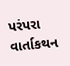પરંપરા વાર્તાકથન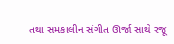તથા સમકાલીન સંગીત ઊર્જા સાથે રજૂ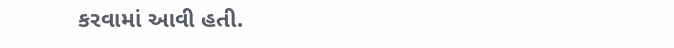કરવામાં આવી હતી.